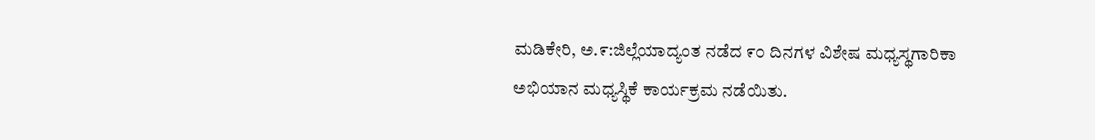ಮಡಿಕೇರಿ, ಅ.೯:ಜಿಲ್ಲೆಯಾದ್ಯಂತ ನಡೆದ ೯೦ ದಿನಗಳ ವಿಶೇಷ ಮಧ್ಯಸ್ಥಗಾರಿಕಾ ಅಭಿಯಾನ ಮಧ್ಯಸ್ಥಿಕೆ ಕಾರ್ಯಕ್ರಮ ನಡೆಯಿತು.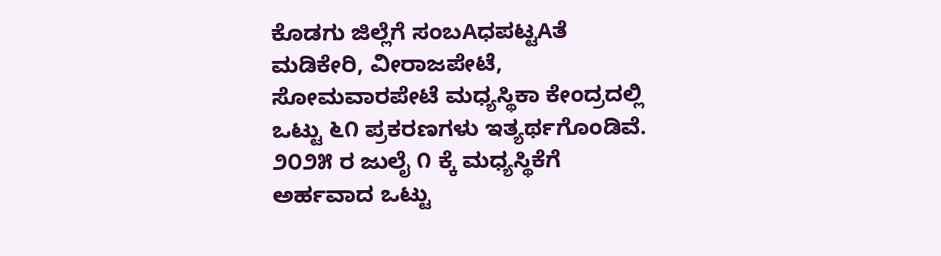ಕೊಡಗು ಜಿಲ್ಲೆಗೆ ಸಂಬAಧಪಟ್ಟAತೆ ಮಡಿಕೇರಿ, ವೀರಾಜಪೇಟೆ, ಸೋಮವಾರಪೇಟೆ ಮಧ್ಯಸ್ಥಿಕಾ ಕೇಂದ್ರದಲ್ಲಿ ಒಟ್ಟು ೬೧ ಪ್ರಕರಣಗಳು ಇತ್ಯರ್ಥಗೊಂಡಿವೆ. ೨೦೨೫ ರ ಜುಲೈ ೧ ಕ್ಕೆ ಮಧ್ಯಸ್ಥಿಕೆಗೆ ಅರ್ಹವಾದ ಒಟ್ಟು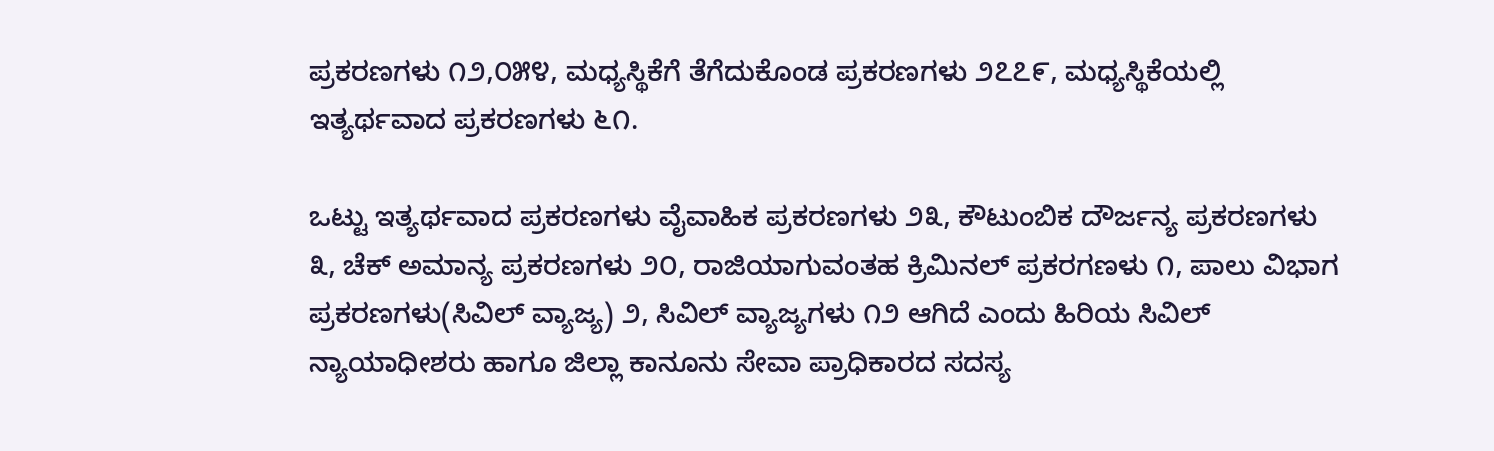ಪ್ರಕರಣಗಳು ೧೨,೦೫೪, ಮಧ್ಯಸ್ಥಿಕೆಗೆ ತೆಗೆದುಕೊಂಡ ಪ್ರಕರಣಗಳು ೨೭೭೯, ಮಧ್ಯಸ್ಥಿಕೆಯಲ್ಲಿ ಇತ್ಯರ್ಥವಾದ ಪ್ರಕರಣಗಳು ೬೧.

ಒಟ್ಟು ಇತ್ಯರ್ಥವಾದ ಪ್ರಕರಣಗಳು ವೈವಾಹಿಕ ಪ್ರಕರಣಗಳು ೨೩, ಕೌಟುಂಬಿಕ ದೌರ್ಜನ್ಯ ಪ್ರಕರಣಗಳು ೩, ಚೆಕ್ ಅಮಾನ್ಯ ಪ್ರಕರಣಗಳು ೨೦, ರಾಜಿಯಾಗುವಂತಹ ಕ್ರಿಮಿನಲ್ ಪ್ರಕರಗಣಳು ೧, ಪಾಲು ವಿಭಾಗ ಪ್ರಕರಣಗಳು(ಸಿವಿಲ್ ವ್ಯಾಜ್ಯ) ೨, ಸಿವಿಲ್ ವ್ಯಾಜ್ಯಗಳು ೧೨ ಆಗಿದೆ ಎಂದು ಹಿರಿಯ ಸಿವಿಲ್ ನ್ಯಾಯಾಧೀಶರು ಹಾಗೂ ಜಿಲ್ಲಾ ಕಾನೂನು ಸೇವಾ ಪ್ರಾಧಿಕಾರದ ಸದಸ್ಯ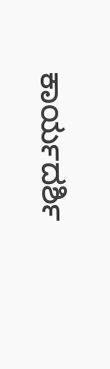ಕಾರ್ಯದರ್ಶಿ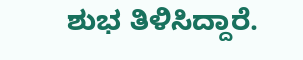ಶುಭ ತಿಳಿಸಿದ್ದಾರೆ.